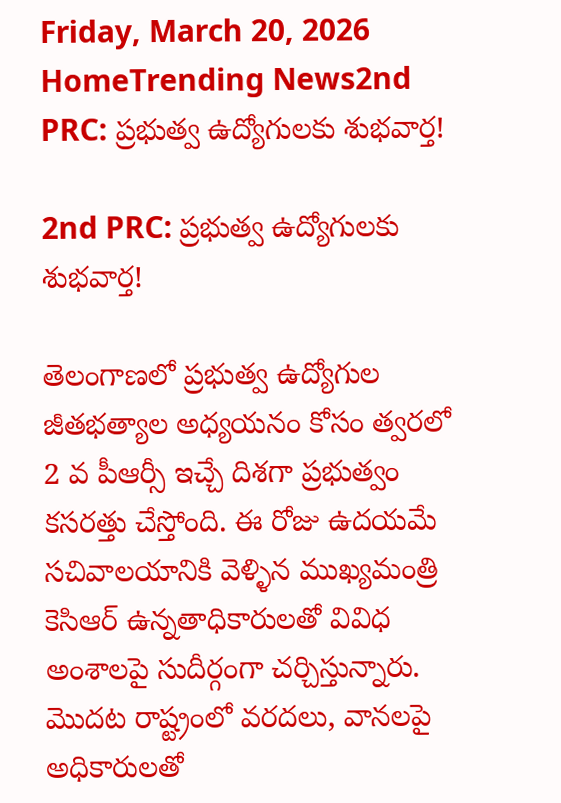Friday, March 20, 2026
HomeTrending News2nd PRC: ప్రభుత్వ ఉద్యోగులకు శుభవార్త!

2nd PRC: ప్రభుత్వ ఉద్యోగులకు శుభవార్త!

తెలంగాణలో ప్రభుత్వ ఉద్యోగుల జీతభత్యాల అధ్యయనం కోసం త్వరలో 2 వ పీఆర్సీ ఇచ్చే దిశగా ప్రభుత్వం కసరత్తు చేస్తోంది. ఈ రోజు ఉదయమే సచివాలయానికి వెళ్ళిన ముఖ్యమంత్రి కెసిఆర్ ఉన్నతాధికారులతో వివిధ అంశాలపై సుదీర్గంగా చర్చిస్తున్నారు. మొదట రాష్ట్రంలో వరదలు, వానలపై అధికారులతో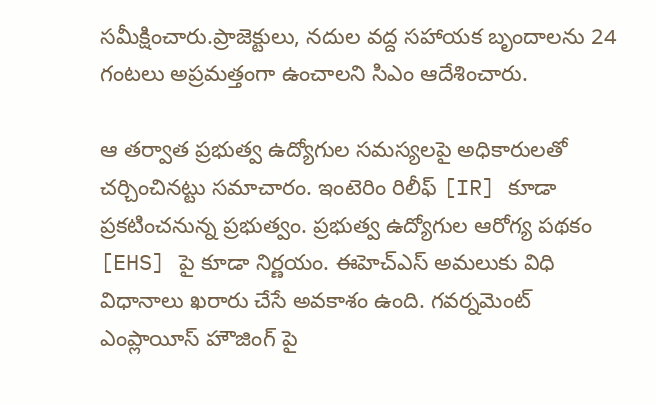సమీక్షించారు.ప్రాజెక్టులు, నదుల వద్ద సహాయక బృందాలను 24 గంటలు అప్రమత్తంగా ఉంచాలని సిఎం ఆదేశించారు.

ఆ తర్వాత ప్రభుత్వ ఉద్యోగుల సమస్యలపై అధికారులతో చర్చించినట్టు సమాచారం. ఇంటెరిం రిలీఫ్ [IR] కూడా ప్రకటించనున్న ప్రభుత్వం. ప్రభుత్వ ఉద్యోగుల ఆరోగ్య పథకం [EHS] పై కూడా నిర్ణయం. ఈహెచ్ఎస్ అమలుకు విధి విధానాలు ఖరారు చేసే అవకాశం ఉంది. గవర్నమెంట్ ఎంప్లాయీస్ హౌజింగ్ పై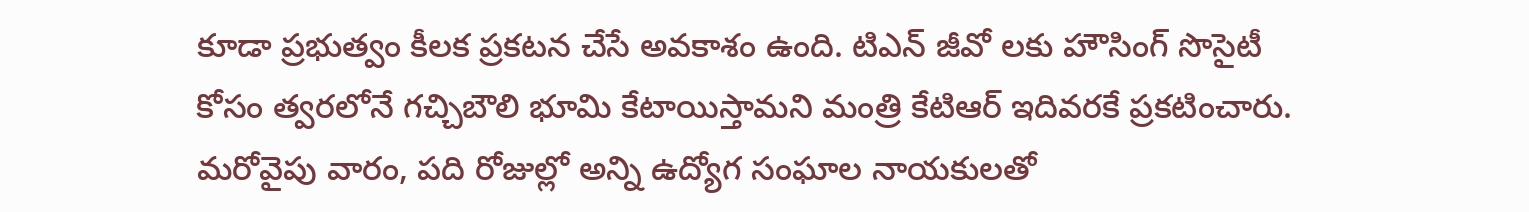కూడా ప్రభుత్వం కీలక ప్రకటన చేసే అవకాశం ఉంది. టిఎన్ జీవో లకు హౌసింగ్ సొసైటీ కోసం త్వరలోనే గచ్చిబౌలి భూమి కేటాయిస్తామని మంత్రి కేటిఆర్ ఇదివరకే ప్రకటించారు. మరోవైపు వారం, పది రోజుల్లో అన్ని ఉద్యోగ సంఘాల నాయకులతో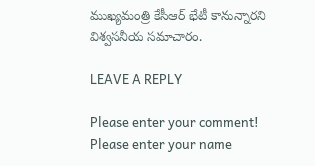ముఖ్యమంత్రి కేసీఆర్ భేటీ కానున్నారని విశ్వసనీయ సమాచారం.

LEAVE A REPLY

Please enter your comment!
Please enter your name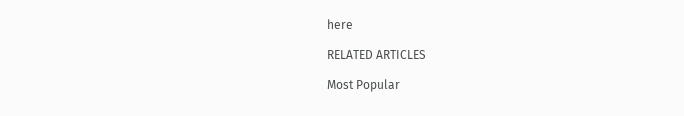here

RELATED ARTICLES

Most Popular